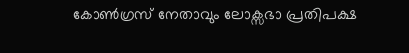കോൺഗ്രസ് നേതാവും ലോക്സഭാ പ്രതിപക്ഷ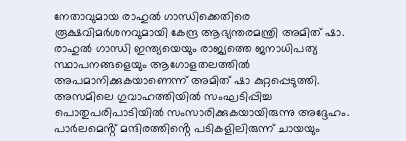നേതാവുമായ രാഹുൽ ഗാന്ധിക്കെതിരെ രൂക്ഷവിമർശനവുമായി കേന്ദ്ര ആഭ്യന്തരമന്ത്രി അമിത് ഷാ. രാഹുൽ ഗാന്ധി ഇന്ത്യയെയും രാജ്യത്തെ ജനാധിപത്യ സ്ഥാപനങ്ങളെയും ആഗോളതലത്തിൽ അപമാനിക്കുകയാണെന്ന് അമിത് ഷാ കുറ്റപ്പെടുത്തി. അസമിലെ ഗുവാഹത്തിയിൽ സംഘടിപ്പിച്ച പൊതുപരിപാടിയിൽ സംസാരിക്കുകയായിരുന്നു അദ്ദേഹം. പാർലമെൻ്റ് മന്ദിരത്തിൻ്റെ പടികളിലിരുന്ന് ചായയും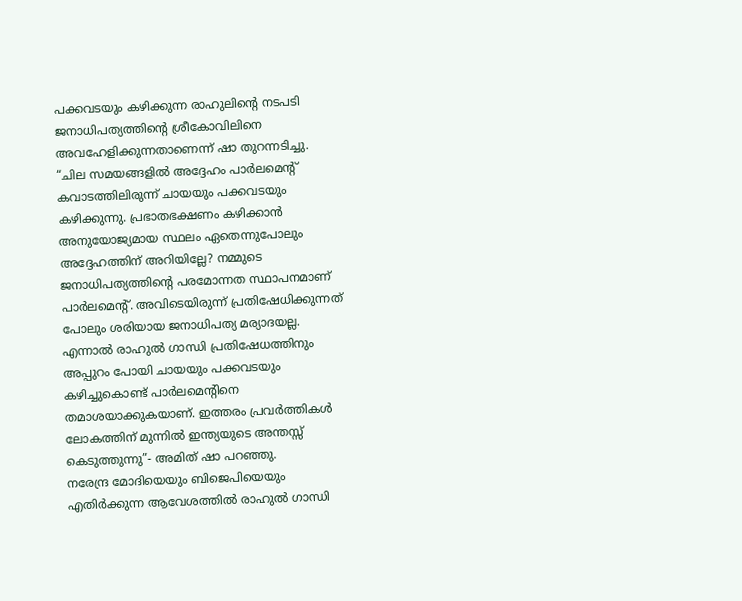പക്കവടയും കഴിക്കുന്ന രാഹുലിൻ്റെ നടപടി ജനാധിപത്യത്തിൻ്റെ ശ്രീകോവിലിനെ അവഹേളിക്കുന്നതാണെന്ന് ഷാ തുറന്നടിച്ചു.
“ചില സമയങ്ങളിൽ അദ്ദേഹം പാർലമെൻ്റ് കവാടത്തിലിരുന്ന് ചായയും പക്കവടയും കഴിക്കുന്നു. പ്രഭാതഭക്ഷണം കഴിക്കാൻ അനുയോജ്യമായ സ്ഥലം ഏതെന്നുപോലും അദ്ദേഹത്തിന് അറിയില്ലേ? നമ്മുടെ ജനാധിപത്യത്തിൻ്റെ പരമോന്നത സ്ഥാപനമാണ് പാർലമെൻ്റ്. അവിടെയിരുന്ന് പ്രതിഷേധിക്കുന്നത് പോലും ശരിയായ ജനാധിപത്യ മര്യാദയല്ല. എന്നാൽ രാഹുൽ ഗാന്ധി പ്രതിഷേധത്തിനും അപ്പുറം പോയി ചായയും പക്കവടയും കഴിച്ചുകൊണ്ട് പാർലമെൻ്റിനെ തമാശയാക്കുകയാണ്. ഇത്തരം പ്രവർത്തികൾ ലോകത്തിന് മുന്നിൽ ഇന്ത്യയുടെ അന്തസ്സ് കെടുത്തുന്നു”- അമിത് ഷാ പറഞ്ഞു.
നരേന്ദ്ര മോദിയെയും ബിജെപിയെയും എതിർക്കുന്ന ആവേശത്തിൽ രാഹുൽ ഗാന്ധി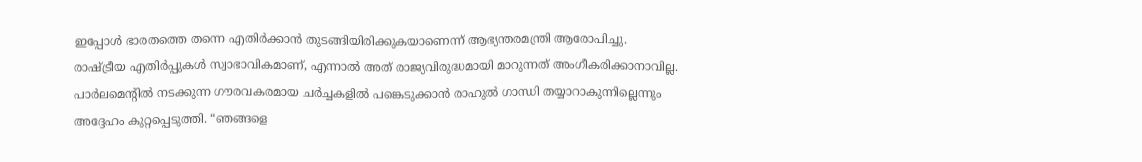ഇപ്പോൾ ഭാരതത്തെ തന്നെ എതിർക്കാൻ തുടങ്ങിയിരിക്കുകയാണെന്ന് ആഭ്യന്തരമന്ത്രി ആരോപിച്ചു. രാഷ്ട്രീയ എതിർപ്പുകൾ സ്വാഭാവികമാണ്, എന്നാൽ അത് രാജ്യവിരുദ്ധമായി മാറുന്നത് അംഗീകരിക്കാനാവില്ല. പാർലമെൻ്റിൽ നടക്കുന്ന ഗൗരവകരമായ ചർച്ചകളിൽ പങ്കെടുക്കാൻ രാഹുൽ ഗാന്ധി തയ്യാറാകുന്നില്ലെന്നും അദ്ദേഹം കുറ്റപ്പെടുത്തി. “ഞങ്ങളെ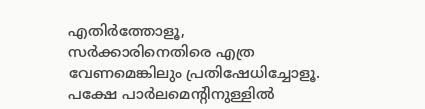എതിർത്തോളൂ, സർക്കാരിനെതിരെ എത്ര വേണമെങ്കിലും പ്രതിഷേധിച്ചോളൂ. പക്ഷേ പാർലമെൻ്റിനുള്ളിൽ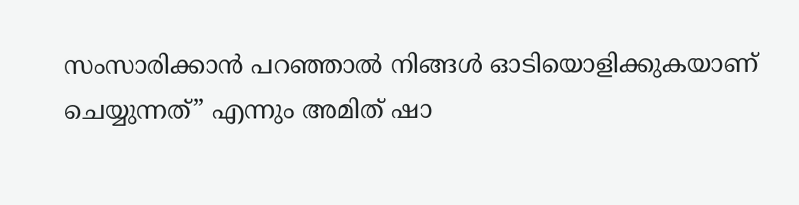സംസാരിക്കാൻ പറഞ്ഞാൽ നിങ്ങൾ ഓടിയൊളിക്കുകയാണ് ചെയ്യുന്നത്” എന്നും അമിത് ഷാ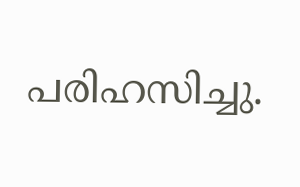പരിഹസിച്ചു.